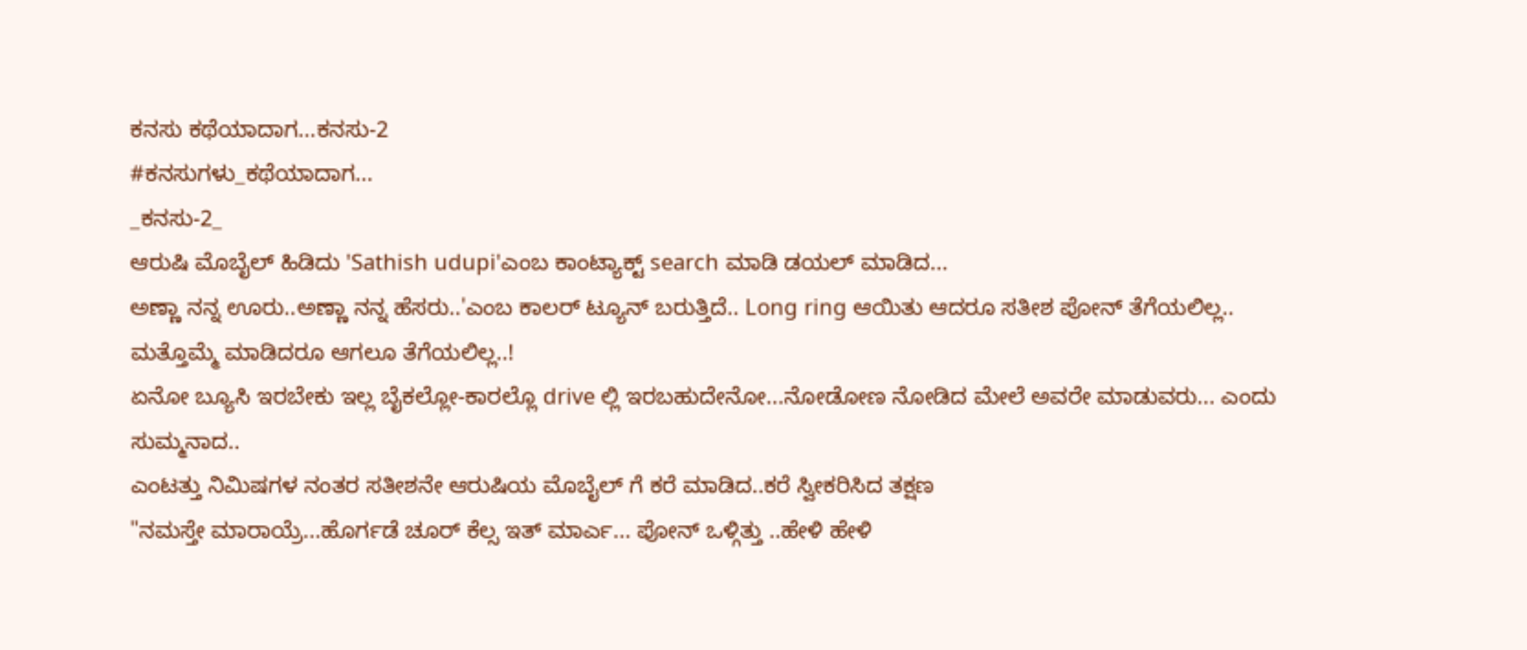ಕನಸು ಕಥೆಯಾದಾಗ...ಕನಸು-2
#ಕನಸುಗಳು_ಕಥೆಯಾದಾಗ...
_ಕನಸು-2_
ಆರುಷಿ ಮೊಬೈಲ್ ಹಿಡಿದು 'Sathish udupi'ಎಂಬ ಕಾಂಟ್ಯಾಕ್ಟ್ search ಮಾಡಿ ಡಯಲ್ ಮಾಡಿದ...
ಅಣ್ಣಾ ನನ್ನ ಊರು..ಅಣ್ಣಾ ನನ್ನ ಹೆಸರು..'ಎಂಬ ಕಾಲರ್ ಟ್ಯೂನ್ ಬರುತ್ತಿದೆ.. Long ring ಆಯಿತು ಆದರೂ ಸತೀಶ ಪೋನ್ ತೆಗೆಯಲಿಲ್ಲ.. ಮತ್ತೊಮ್ಮೆ ಮಾಡಿದರೂ ಆಗಲೂ ತೆಗೆಯಲಿಲ್ಲ..!
ಏನೋ ಬ್ಯೂಸಿ ಇರಬೇಕು ಇಲ್ಲ ಬೈಕಲ್ಲೋ-ಕಾರಲ್ಲೊ drive ಲ್ಲಿ ಇರಬಹುದೇನೋ...ನೋಡೋಣ ನೋಡಿದ ಮೇಲೆ ಅವರೇ ಮಾಡುವರು... ಎಂದು ಸುಮ್ಮನಾದ..
ಎಂಟತ್ತು ನಿಮಿಷಗಳ ನಂತರ ಸತೀಶನೇ ಆರುಷಿಯ ಮೊಬೈಲ್ ಗೆ ಕರೆ ಮಾಡಿದ..ಕರೆ ಸ್ವೀಕರಿಸಿದ ತಕ್ಷಣ
"ನಮಸ್ತೇ ಮಾರಾಯ್ರೆ...ಹೊರ್ಗಡೆ ಚೂರ್ ಕೆಲ್ಸ ಇತ್ ಮಾರ್ಎ... ಪೋನ್ ಒಳ್ಗಿತ್ತು ..ಹೇಳಿ ಹೇಳಿ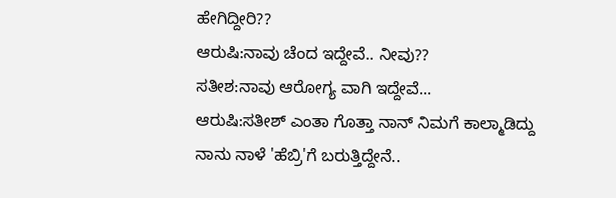ಹೇಗಿದ್ದೀರಿ??
ಆರುಷಿ:ನಾವು ಚೆಂದ ಇದ್ದೇವೆ.. ನೀವು??
ಸತೀಶ:ನಾವು ಆರೋಗ್ಯ ವಾಗಿ ಇದ್ದೇವೆ...
ಆರುಷಿ:ಸತೀಶ್ ಎಂತಾ ಗೊತ್ತಾ ನಾನ್ ನಿಮಗೆ ಕಾಲ್ಮಾಡಿದ್ದು
ನಾನು ನಾಳೆ 'ಹೆಬ್ರಿ'ಗೆ ಬರುತ್ತಿದ್ದೇನೆ..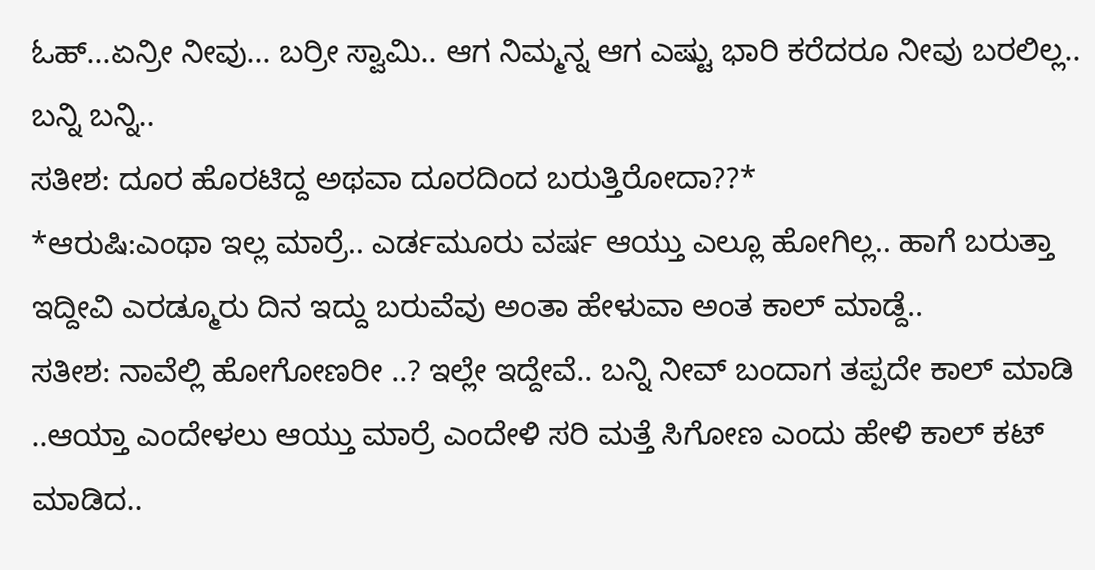ಓಹ್...ಏನ್ರೀ ನೀವು... ಬರ್ರೀ ಸ್ವಾಮಿ.. ಆಗ ನಿಮ್ಮನ್ನ ಆಗ ಎಷ್ಟು ಭಾರಿ ಕರೆದರೂ ನೀವು ಬರಲಿಲ್ಲ.. ಬನ್ನಿ ಬನ್ನಿ..
ಸತೀಶ: ದೂರ ಹೊರಟಿದ್ದ ಅಥವಾ ದೂರದಿಂದ ಬರುತ್ತಿರೋದಾ??*
*ಆರುಷಿ:ಎಂಥಾ ಇಲ್ಲ ಮಾರ್ರೆ.. ಎರ್ಡಮೂರು ವರ್ಷ ಆಯ್ತು ಎಲ್ಲೂ ಹೋಗಿಲ್ಲ.. ಹಾಗೆ ಬರುತ್ತಾ ಇದ್ದೀವಿ ಎರಡ್ಮೂರು ದಿನ ಇದ್ದು ಬರುವೆವು ಅಂತಾ ಹೇಳುವಾ ಅಂತ ಕಾಲ್ ಮಾಡ್ದೆ..
ಸತೀಶ: ನಾವೆಲ್ಲಿ ಹೋಗೋಣರೀ ..? ಇಲ್ಲೇ ಇದ್ದೇವೆ.. ಬನ್ನಿ ನೀವ್ ಬಂದಾಗ ತಪ್ಪದೇ ಕಾಲ್ ಮಾಡಿ ..ಆಯ್ತಾ ಎಂದೇಳಲು ಆಯ್ತು ಮಾರ್ರೆ ಎಂದೇಳಿ ಸರಿ ಮತ್ತೆ ಸಿಗೋಣ ಎಂದು ಹೇಳಿ ಕಾಲ್ ಕಟ್ ಮಾಡಿದ..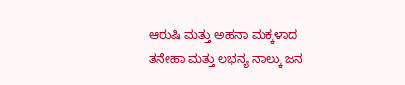ಆರುಷಿ ಮತ್ತು ಅಹನಾ ಮಕ್ಕಳಾದ ತನೇಹಾ ಮತ್ತು ಲಭನ್ಯ ನಾಲ್ಕು ಜನ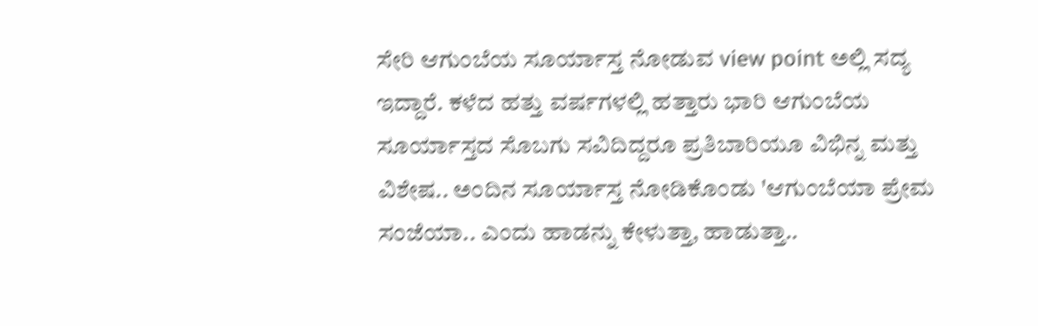ಸೇರಿ ಆಗುಂಬೆಯ ಸೂರ್ಯಾಸ್ತ ನೋಡುವ view point ಅಲ್ಲಿ ಸದ್ಯ ಇದ್ದಾರೆ. ಕಳೆದ ಹತ್ತು ವರ್ಷಗಳಲ್ಲಿ ಹತ್ತಾರು ಭಾರಿ ಆಗುಂಬೆಯ ಸೂರ್ಯಾಸ್ತದ ಸೊಬಗು ಸವಿದಿದ್ದರೂ ಪ್ರತಿಬಾರಿಯೂ ವಿಭಿನ್ನ ಮತ್ತು ವಿಶೇಷ.. ಅಂದಿನ ಸೂರ್ಯಾಸ್ತ ನೋಡಿಕೊಂಡು 'ಆಗುಂಬೆಯಾ ಪ್ರೇಮ ಸಂಜೆಯಾ.. ಎಂದು ಹಾಡನ್ನು ಕೇಳುತ್ತಾ, ಹಾಡುತ್ತಾ..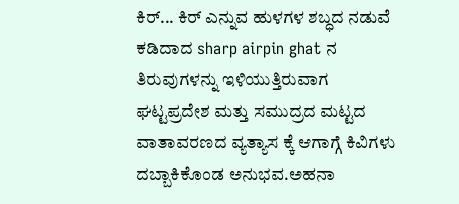ಕಿರ್... ಕಿರ್ ಎನ್ನುವ ಹುಳಗಳ ಶಬ್ಧದ ನಡುವೆ ಕಡಿದಾದ sharp airpin ghat ನ ತಿರುವುಗಳನ್ನು ಇಳಿಯುತ್ತಿರುವಾಗ ಘಟ್ಟಪ್ರದೇಶ ಮತ್ತು ಸಮುದ್ರದ ಮಟ್ಟದ ವಾತಾವರಣದ ವ್ಯತ್ಯಾಸ ಕ್ಕೆ ಆಗಾಗ್ಗೆ ಕಿವಿಗಳು ದಬ್ಬಾಕಿಕೊಂಡ ಅನುಭವ.ಅಹನಾ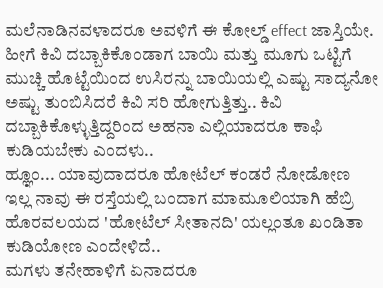ಮಲೆನಾಡಿನವಳಾದರೂ ಅವಳಿಗೆ ಈ ಕೋಲ್ಡ್ effect ಜಾಸ್ತಿಯೇ. ಹೀಗೆ ಕಿವಿ ದಬ್ಬಾಕಿಕೊಂಡಾಗ ಬಾಯಿ ಮತ್ತು ಮೂಗು ಒಟ್ಟಿಗೆ ಮುಚ್ಚಿ ಹೊಟ್ಟೆಯಿಂದ ಉಸಿರನ್ನು ಬಾಯಿಯಲ್ಲಿ ಎಷ್ಟು ಸಾದ್ಯನೋ ಅಷ್ಟು ತುಂಬಿಸಿದರೆ ಕಿವಿ ಸರಿ ಹೋಗುತ್ತಿತ್ತು.. ಕಿವಿ ದಬ್ಬಾಕಿಕೊಳ್ಳುತ್ತಿದ್ದರಿಂದ ಅಹನಾ ಎಲ್ಲಿಯಾದರೂ ಕಾಫಿ ಕುಡಿಯಬೇಕು ಎಂದಳು..
ಹ್ಞೂಂ... ಯಾವುದಾದರೂ ಹೋಟೆಲ್ ಕಂಡರೆ ನೋಡೋಣ ಇಲ್ಲ ನಾವು ಈ ರಸ್ತೆಯಲ್ಲಿ ಬಂದಾಗ ಮಾಮೂಲಿಯಾಗಿ ಹೆಬ್ರಿ ಹೊರವಲಯದ 'ಹೋಟೆಲ್ ಸೀತಾನದಿ' ಯಲ್ಲಂತೂ ಖಂಡಿತಾ ಕುಡಿಯೋಣ ಎಂದೇಳಿದೆ..
ಮಗಳು ತನೇಹಾಳಿಗೆ ಏನಾದರೂ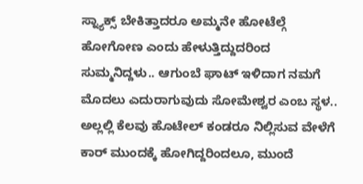ಸ್ನ್ಯಾಕ್ಸ್ ಬೇಕಿತ್ತಾದರೂ ಅಮ್ಮನೇ ಹೋಟೆಲ್ಗೆ ಹೋಗೋಣ ಎಂದು ಹೇಳುತ್ತಿದ್ದುದರಿಂದ ಸುಮ್ಮನಿದ್ದಳು.. ಆಗುಂಬೆ ಘಾಟ್ ಇಳಿದಾಗ ನಮಗೆ ಮೊದಲು ಎದುರಾಗುವುದು ಸೋಮೇಶ್ವರ ಎಂಬ ಸ್ಥಳ.. ಅಲ್ಲಲ್ಲಿ ಕೆಲವು ಹೊಟೇಲ್ ಕಂಡರೂ ನಿಲ್ಲಿಸುವ ವೇಳೆಗೆ ಕಾರ್ ಮುಂದಕ್ಕೆ ಹೋಗಿದ್ದರಿಂದಲೂ, ಮುಂದೆ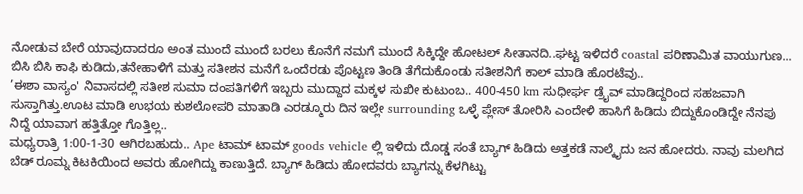ನೋಡುವ ಬೇರೆ ಯಾವುದಾದರೂ ಅಂತ ಮುಂದೆ ಮುಂದೆ ಬರಲು ಕೊನೆಗೆ ನಮಗೆ ಮುಂದೆ ಸಿಕ್ಕಿದ್ದೇ ಹೋಟಲ್ ಸೀತಾನದಿ..ಘಟ್ಟ ಇಳಿದರೆ coastal ಪರಿಣಾಮಿತ ವಾಯುಗುಣ... ಬಿಸಿ ಬಿಸಿ ಕಾಫಿ ಕುಡಿದು,ತನೇಹಾಳಿಗೆ ಮತ್ತು ಸತೀಶನ ಮನೆಗೆ ಒಂದೆರಡು ಪೊಟ್ಟಣ ತಿಂಡಿ ತೆಗೆದುಕೊಂಡು ಸತೀಶನಿಗೆ ಕಾಲ್ ಮಾಡಿ ಹೊರಟೆವು..
’ಈಶಾ ವಾಸ್ಯಂ' ನಿವಾಸದಲ್ಲಿ ಸತೀಶ ಸುಮಾ ದಂಪತಿಗಳಿಗೆ ಇಬ್ಬರು ಮುದ್ದಾದ ಮಕ್ಕಳ ಸುಖೀ ಕುಟುಂಬ.. 400-450 km ಸುಧೀರ್ಘ ಡ್ರೈವ್ ಮಾಡಿದ್ದರಿಂದ ಸಹಜವಾಗಿ ಸುಸ್ತಾಗಿತ್ತು.ಊಟ ಮಾಡಿ ಉಭಯ ಕುಶಲೋಪರಿ ಮಾತಾಡಿ ಎರಡ್ಮೂರು ದಿನ ಇಲ್ಲೇ surrounding ಒಳ್ಳೆ ಪ್ಲೇಸ್ ತೋರಿಸಿ ಎಂದೇಳಿ ಹಾಸಿಗೆ ಹಿಡಿದು ಬಿದ್ದುಕೊಂಡಿದ್ದೇ ನೆನಪು ನಿದ್ದೆ ಯಾವಾಗ ಹತ್ತಿತ್ತೋ ಗೊತ್ತಿಲ್ಲ..
ಮಧ್ಯರಾತ್ರಿ 1:00-1-30 ಆಗಿರಬಹುದು.. Ape ಟಾಮ್ ಟಾಮ್ goods vehicle ಲ್ಲಿ ಇಳಿದು ದೊಡ್ಡ ಸಂತೆ ಬ್ಯಾಗ್ ಹಿಡಿದು ಅತ್ತಕಡೆ ನಾಲ್ಕೈದು ಜನ ಹೋದರು. ನಾವು ಮಲಗಿದ ಬೆಡ್ ರೂಮ್ನ ಕಿಟಕಿಯಿಂದ ಅವರು ಹೋಗಿದ್ದು ಕಾಣುತ್ತಿದೆ. ಬ್ಯಾಗ್ ಹಿಡಿದು ಹೋದವರು ಬ್ಯಾಗನ್ನು ಕೆಳಗಿಟ್ಟು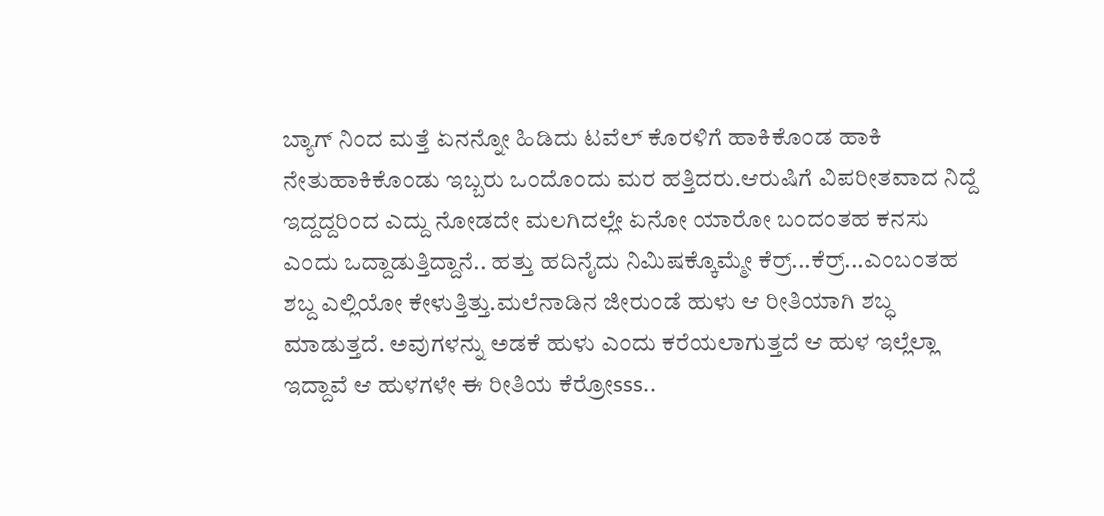ಬ್ಯಾಗ್ ನಿಂದ ಮತ್ತೆ ಏನನ್ನೋ ಹಿಡಿದು ಟವೆಲ್ ಕೊರಳಿಗೆ ಹಾಕಿಕೊಂಡ ಹಾಕಿ ನೇತುಹಾಕಿಕೊಂಡು ಇಬ್ಬರು ಒಂದೊಂದು ಮರ ಹತ್ತಿದರು.ಆರುಷಿಗೆ ವಿಪರೀತವಾದ ನಿದ್ದೆ ಇದ್ದದ್ದರಿಂದ ಎದ್ದು ನೋಡದೇ ಮಲಗಿದಲ್ಲೇ ಏನೋ ಯಾರೋ ಬಂದಂತಹ ಕನಸು ಎಂದು ಒದ್ದಾಡುತ್ತಿದ್ದಾನೆ.. ಹತ್ತು ಹದಿನೈದು ನಿಮಿಷಕ್ಕೊಮ್ಮೇ ಕೆರ್ರ್...ಕೆರ್ರ್...ಎಂಬಂತಹ ಶಬ್ದ ಎಲ್ಲಿಯೋ ಕೇಳುತ್ತಿತ್ತು.ಮಲೆನಾಡಿನ ಜೀರುಂಡೆ ಹುಳು ಆ ರೀತಿಯಾಗಿ ಶಬ್ಧ ಮಾಡುತ್ತದೆ. ಅವುಗಳನ್ನು ಅಡಕೆ ಹುಳು ಎಂದು ಕರೆಯಲಾಗುತ್ತದೆ ಆ ಹುಳ ಇಲ್ಲೆಲ್ಲಾ ಇದ್ದಾವೆ ಆ ಹುಳಗಳೇ ಈ ರೀತಿಯ ಕೆರ್ರೋsss..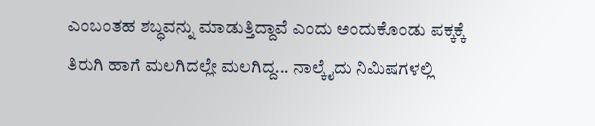ಎಂಬಂತಹ ಶಬ್ಧವನ್ನು ಮಾಡುತ್ತಿದ್ದಾವೆ ಎಂದು ಅಂದುಕೊಂಡು ಪಕ್ಕಕ್ಕೆ ತಿರುಗಿ ಹಾಗೆ ಮಲಗಿದಲ್ಲೇ ಮಲಗಿದ್ದ... ನಾಲ್ಕೈದು ನಿಮಿಷಗಳಲ್ಲಿ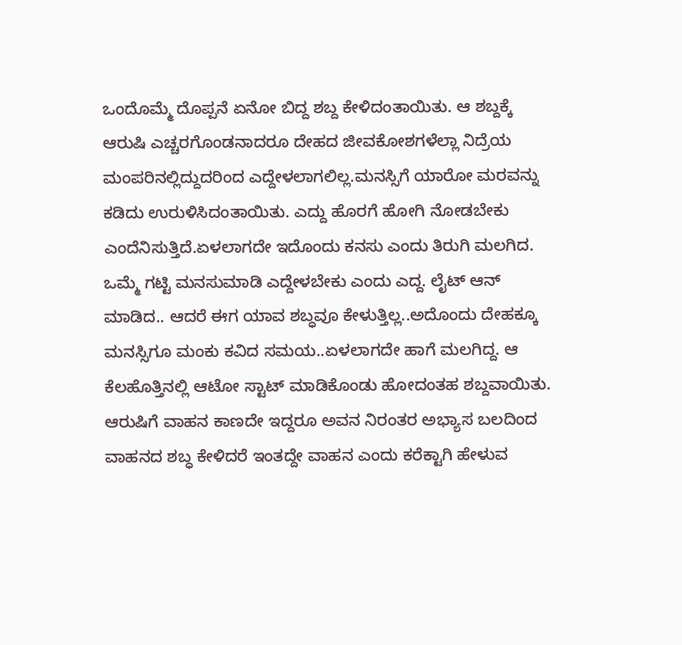ಒಂದೊಮ್ಮೆ ದೊಪ್ಪನೆ ಏನೋ ಬಿದ್ದ ಶಬ್ದ ಕೇಳಿದಂತಾಯಿತು. ಆ ಶಬ್ದಕ್ಕೆ ಆರುಷಿ ಎಚ್ಚರಗೊಂಡನಾದರೂ ದೇಹದ ಜೀವಕೋಶಗಳೆಲ್ಲಾ ನಿದ್ರೆಯ ಮಂಪರಿನಲ್ಲಿದ್ದುದರಿಂದ ಎದ್ದೇಳಲಾಗಲಿಲ್ಲ.ಮನಸ್ಸಿಗೆ ಯಾರೋ ಮರವನ್ನು ಕಡಿದು ಉರುಳಿಸಿದಂತಾಯಿತು. ಎದ್ದು ಹೊರಗೆ ಹೋಗಿ ನೋಡಬೇಕು ಎಂದೆನಿಸುತ್ತಿದೆ.ಏಳಲಾಗದೇ ಇದೊಂದು ಕನಸು ಎಂದು ತಿರುಗಿ ಮಲಗಿದ. ಒಮ್ಮೆ ಗಟ್ಟಿ ಮನಸುಮಾಡಿ ಎದ್ದೇಳಬೇಕು ಎಂದು ಎದ್ದ. ಲೈಟ್ ಆನ್ ಮಾಡಿದ.. ಆದರೆ ಈಗ ಯಾವ ಶಬ್ಧವೂ ಕೇಳುತ್ತಿಲ್ಲ..ಅದೊಂದು ದೇಹಕ್ಕೂ ಮನಸ್ಸಿಗೂ ಮಂಕು ಕವಿದ ಸಮಯ..ಏಳಲಾಗದೇ ಹಾಗೆ ಮಲಗಿದ್ದ. ಆ ಕೆಲಹೊತ್ತಿನಲ್ಲಿ ಆಟೋ ಸ್ಟಾಟ್ ಮಾಡಿಕೊಂಡು ಹೋದಂತಹ ಶಬ್ದವಾಯಿತು. ಆರುಷಿಗೆ ವಾಹನ ಕಾಣದೇ ಇದ್ದರೂ ಅವನ ನಿರಂತರ ಅಭ್ಯಾಸ ಬಲದಿಂದ ವಾಹನದ ಶಬ್ಧ ಕೇಳಿದರೆ ಇಂತದ್ದೇ ವಾಹನ ಎಂದು ಕರೆಕ್ಟಾಗಿ ಹೇಳುವ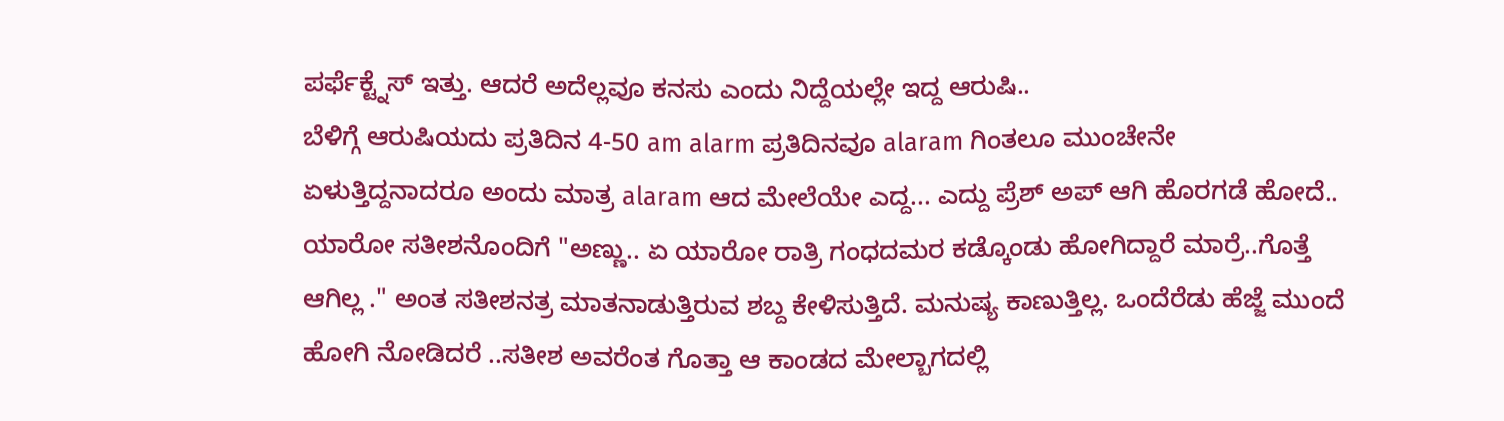ಪರ್ಫೆಕ್ಟ್ನೆಸ್ ಇತ್ತು. ಆದರೆ ಅದೆಲ್ಲವೂ ಕನಸು ಎಂದು ನಿದ್ದೆಯಲ್ಲೇ ಇದ್ದ ಆರುಷಿ..
ಬೆಳಿಗ್ಗೆ ಆರುಷಿಯದು ಪ್ರತಿದಿನ 4-50 am alarm ಪ್ರತಿದಿನವೂ alaram ಗಿಂತಲೂ ಮುಂಚೇನೇ ಏಳುತ್ತಿದ್ದನಾದರೂ ಅಂದು ಮಾತ್ರ alaram ಆದ ಮೇಲೆಯೇ ಎದ್ದ... ಎದ್ದು ಪ್ರೆಶ್ ಅಪ್ ಆಗಿ ಹೊರಗಡೆ ಹೋದೆ.. ಯಾರೋ ಸತೀಶನೊಂದಿಗೆ "ಅಣ್ಣು.. ಏ ಯಾರೋ ರಾತ್ರಿ ಗಂಧದಮರ ಕಡ್ಕೊಂಡು ಹೋಗಿದ್ದಾರೆ ಮಾರ್ರೆ..ಗೊತ್ತೆ ಆಗಿಲ್ಲ ." ಅಂತ ಸತೀಶನತ್ರ ಮಾತನಾಡುತ್ತಿರುವ ಶಬ್ದ ಕೇಳಿಸುತ್ತಿದೆ. ಮನುಷ್ಯ ಕಾಣುತ್ತಿಲ್ಲ. ಒಂದೆರೆಡು ಹೆಜ್ಜೆ ಮುಂದೆ ಹೋಗಿ ನೋಡಿದರೆ ..ಸತೀಶ ಅವರೆಂತ ಗೊತ್ತಾ ಆ ಕಾಂಡದ ಮೇಲ್ಬಾಗದಲ್ಲಿ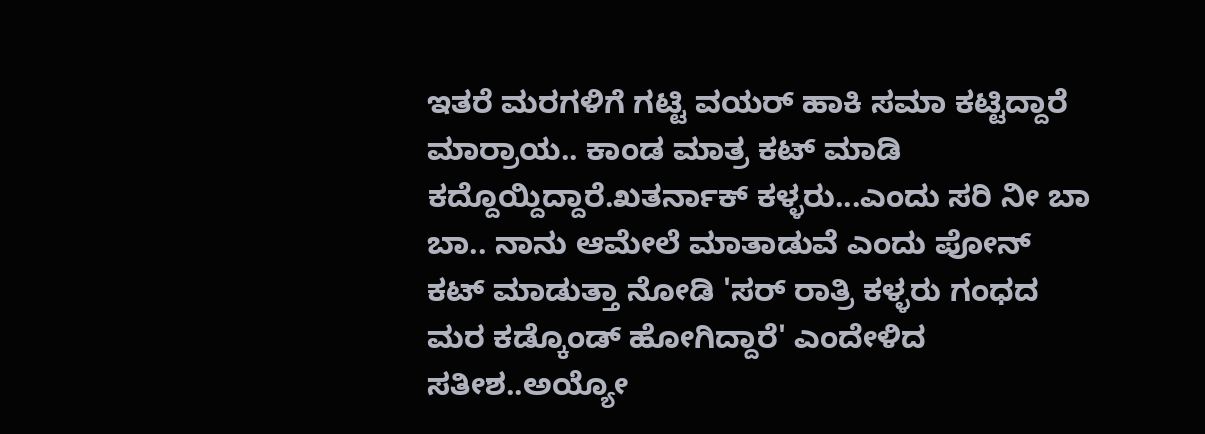ಇತರೆ ಮರಗಳಿಗೆ ಗಟ್ಟಿ ವಯರ್ ಹಾಕಿ ಸಮಾ ಕಟ್ಟಿದ್ದಾರೆ ಮಾರ್ರಾಯ.. ಕಾಂಡ ಮಾತ್ರ ಕಟ್ ಮಾಡಿ ಕದ್ದೊಯ್ದಿದ್ದಾರೆ.ಖತರ್ನಾಕ್ ಕಳ್ಳರು...ಎಂದು ಸರಿ ನೀ ಬಾ ಬಾ.. ನಾನು ಆಮೇಲೆ ಮಾತಾಡುವೆ ಎಂದು ಪೋನ್ ಕಟ್ ಮಾಡುತ್ತಾ ನೋಡಿ 'ಸರ್ ರಾತ್ರಿ ಕಳ್ಳರು ಗಂಧದ ಮರ ಕಡ್ಕೊಂಡ್ ಹೋಗಿದ್ದಾರೆ' ಎಂದೇಳಿದ ಸತೀಶ..ಅಯ್ಯೋ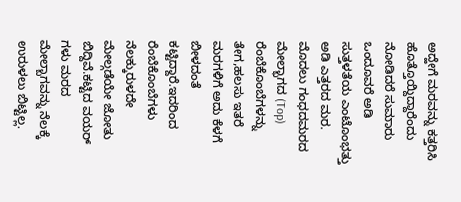ಅದ್ಹೇಗೆ ಮರವನ್ನು ಕತ್ತರಿಸಿ ಹೊತ್ತೊಯ್ದಿದ್ದಾರೆಂದು ನೋಡಿದರೆ ಸುಮಾರು ಒಂದೂವರೆ ಅಡಿ ಸುತ್ತಳತೆಯ ಎಂಟೊಂಭತ್ತು ಅಡಿ ಎತ್ತರದ ಮರ. ಮೊದಲು ಗಂಧದಮರದ ಮೇಲ್ಭಾಗದ (Top) ರೆಂಬೆಕೊಂಬೆಗಳನ್ನು ತೇಗ,ಹಲಸು ಇತರೆ ಮರಗಳಿಗೆ ಅದು ಕೆಳಗೆ ಬೀಳದಂತೆ ಕಟ್ಟಿದ್ದಾರೆ.ಇದರಿಂದ ರೆಂಬೆಕೊಂಬೆಗಳು ನೆಲಕ್ಕುರುಳದೇ ಮೇಲ್ಗಡೆಯೇ ಜೋತು ಬಿದ್ದಿವೆ.ಕಟ್ಟಿದ ವಯರ್ ಗಳು ಮರದ ಮೇಲ್ಬಾಗವನ್ನು ನೆಲಕ್ಕೆ ಉರುಳಲು ಬಿಟ್ಟಿಲ್ಲ.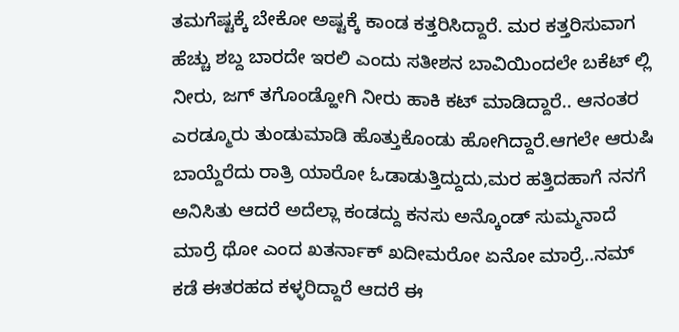ತಮಗೆಷ್ಟಕ್ಕೆ ಬೇಕೋ ಅಷ್ಟಕ್ಕೆ ಕಾಂಡ ಕತ್ತರಿಸಿದ್ದಾರೆ. ಮರ ಕತ್ತರಿಸುವಾಗ ಹೆಚ್ಚು ಶಬ್ದ ಬಾರದೇ ಇರಲಿ ಎಂದು ಸತೀಶನ ಬಾವಿಯಿಂದಲೇ ಬಕೆಟ್ ಲ್ಲಿ ನೀರು, ಜಗ್ ತಗೊಂಡ್ಹೋಗಿ ನೀರು ಹಾಕಿ ಕಟ್ ಮಾಡಿದ್ದಾರೆ.. ಆನಂತರ ಎರಡ್ಮೂರು ತುಂಡುಮಾಡಿ ಹೊತ್ತುಕೊಂಡು ಹೋಗಿದ್ದಾರೆ.ಆಗಲೇ ಆರುಷಿ ಬಾಯ್ದೆರೆದು ರಾತ್ರಿ ಯಾರೋ ಓಡಾಡುತ್ತಿದ್ದುದು,ಮರ ಹತ್ತಿದಹಾಗೆ ನನಗೆ ಅನಿಸಿತು ಆದರೆ ಅದೆಲ್ಲಾ ಕಂಡದ್ದು ಕನಸು ಅನ್ಕೊಂಡ್ ಸುಮ್ಮನಾದೆ ಮಾರ್ರೆ ಥೋ ಎಂದ ಖತರ್ನಾಕ್ ಖದೀಮರೋ ಏನೋ ಮಾರ್ರೆ..ನಮ್ ಕಡೆ ಈತರಹದ ಕಳ್ಳರಿದ್ದಾರೆ ಆದರೆ ಈ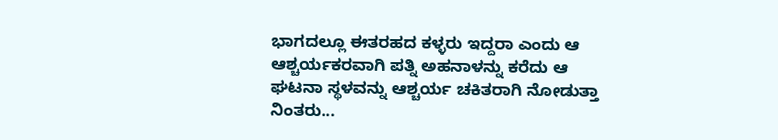ಭಾಗದಲ್ಲೂ ಈತರಹದ ಕಳ್ಳರು ಇದ್ದರಾ ಎಂದು ಆ ಆಶ್ಚರ್ಯಕರವಾಗಿ ಪತ್ನಿ ಅಹನಾಳನ್ನು ಕರೆದು ಆ ಘಟನಾ ಸ್ಥಳವನ್ನು ಆಶ್ಚರ್ಯ ಚಕಿತರಾಗಿ ನೋಡುತ್ತಾ ನಿಂತರು...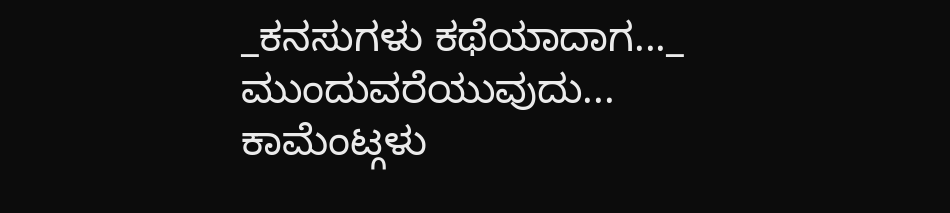_ಕನಸುಗಳು ಕಥೆಯಾದಾಗ..._
ಮುಂದುವರೆಯುವುದು...
ಕಾಮೆಂಟ್ಗಳು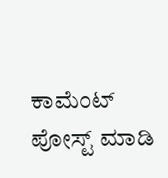ಕಾಮೆಂಟ್ ಪೋಸ್ಟ್ ಮಾಡಿ